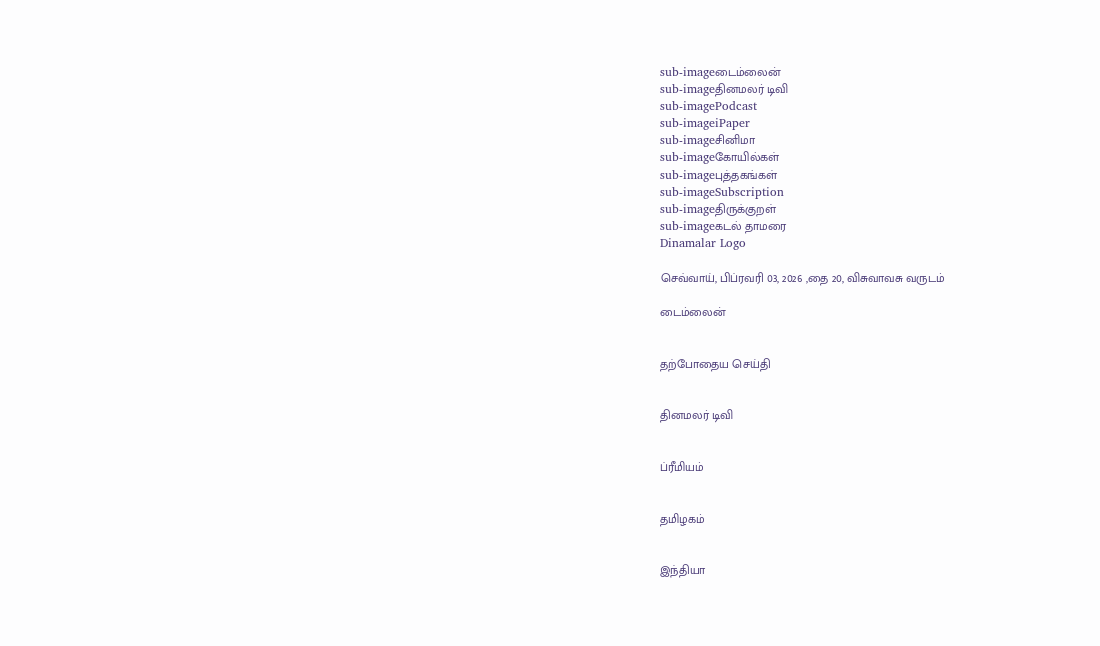sub-imageடைம்லைன்
sub-imageதினமலர் டிவி
sub-imagePodcast
sub-imageiPaper
sub-imageசினிமா
sub-imageகோயில்கள்
sub-imageபுத்தகங்கள்
sub-imageSubscription
sub-imageதிருக்குறள்
sub-imageகடல் தாமரை
Dinamalar Logo

செவ்வாய், பிப்ரவரி 03, 2026 ,தை 20, விசுவாவசு வருடம்

டைம்லைன்


தற்போதைய செய்தி


தினமலர் டிவி


ப்ரீமியம்


தமிழகம்


இந்தியா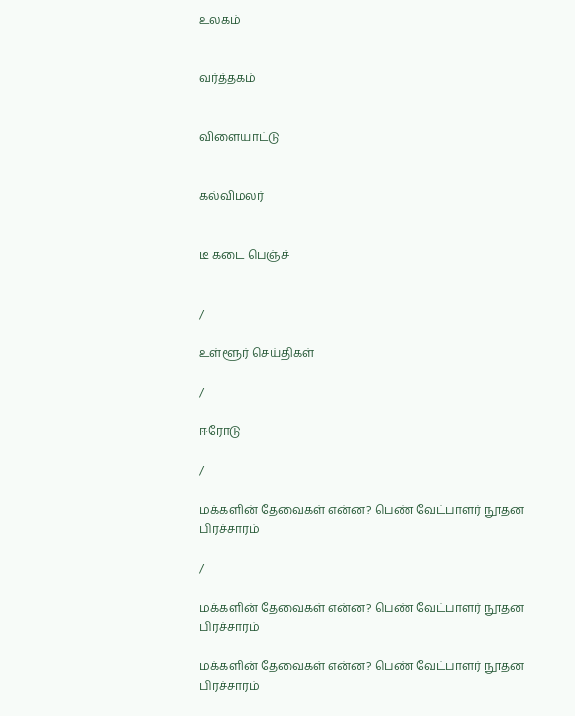உலகம்


வர்த்தகம்


விளையாட்டு


கல்விமலர்


டீ கடை பெஞ்ச்


/

உள்ளூர் செய்திகள்

/

ஈரோடு

/

மக்களின் தேவைகள் என்ன? பெண் வேட்பாளர் நூதன பிரச்சாரம்

/

மக்களின் தேவைகள் என்ன? பெண் வேட்பாளர் நூதன பிரச்சாரம்

மக்களின் தேவைகள் என்ன? பெண் வேட்பாளர் நூதன பிரச்சாரம்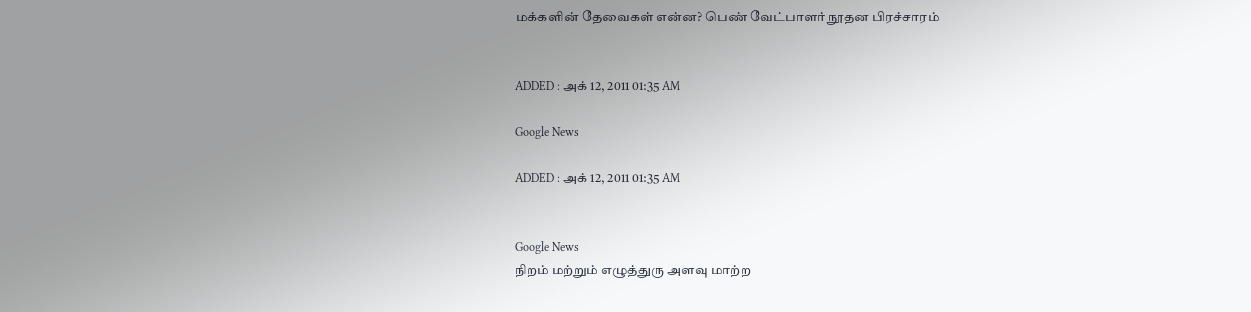மக்களின் தேவைகள் என்ன? பெண் வேட்பாளர் நூதன பிரச்சாரம்


ADDED : அக் 12, 2011 01:35 AM

Google News

ADDED : அக் 12, 2011 01:35 AM


Google News
நிறம் மற்றும் எழுத்துரு அளவு மாற்ற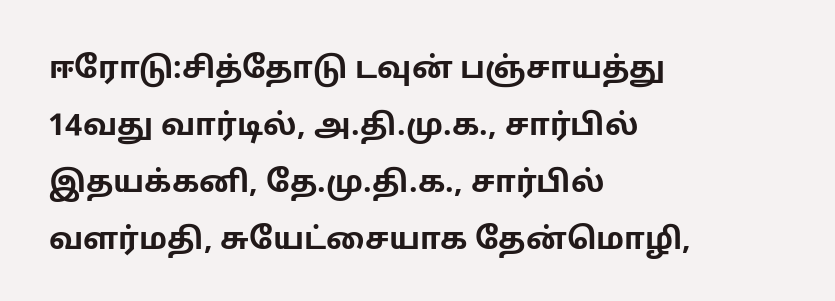ஈரோடு:சித்தோடு டவுன் பஞ்சாயத்து 14வது வார்டில், அ.தி.மு.க., சார்பில் இதயக்கனி, தே.மு.தி.க., சார்பில் வளர்மதி, சுயேட்சையாக தேன்மொழி,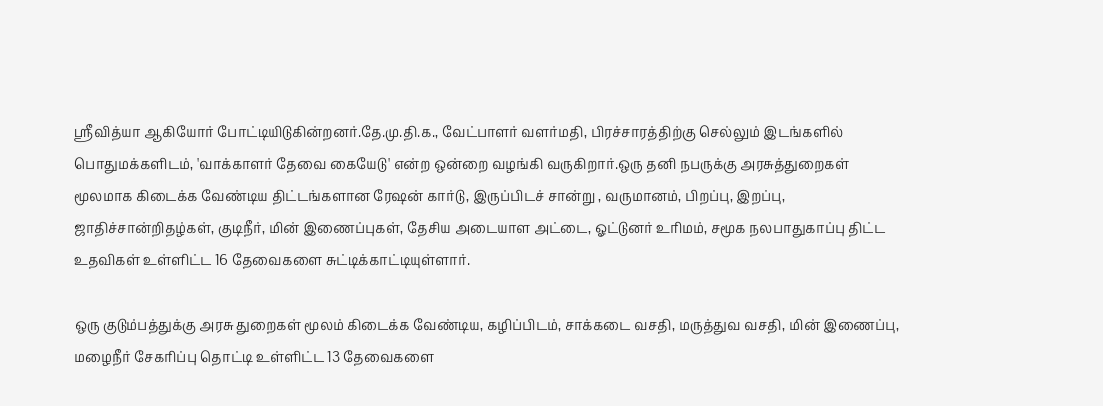ஸ்ரீவித்யா ஆகியோர் போட்டியிடுகின்றனர்.தே.மு.தி.க., வேட்பாளர் வளர்மதி, பிரச்சாரத்திற்கு செல்லும் இடங்களில் பொதுமக்களிடம், 'வாக்காளர் தேவை கையேடு' என்ற ஒன்றை வழங்கி வருகிறார்.ஒரு தனி நபருக்கு அரசுத்துறைகள் மூலமாக கிடைக்க வேண்டிய திட்டங்களான ரேஷன் கார்டு, இருப்பிடச் சான்று , வருமானம், பிறப்பு, இறப்பு, ஜாதிச்சான்றிதழ்கள், குடிநீர், மின் இணைப்புகள், தேசிய அடையாள அட்டை, ஓட்டுனர் உரிமம், சமூக நலபாதுகாப்பு திட்ட உதவிகள் உள்ளிட்ட 16 தேவைகளை சுட்டிக்காட்டியுள்ளார்.

ஒரு குடும்பத்துக்கு அரசு துறைகள் மூலம் கிடைக்க வேண்டிய, கழிப்பிடம், சாக்கடை வசதி, மருத்துவ வசதி, மின் இணைப்பு, மழைநீர் சேகரிப்பு தொட்டி உள்ளிட்ட 13 தேவைகளை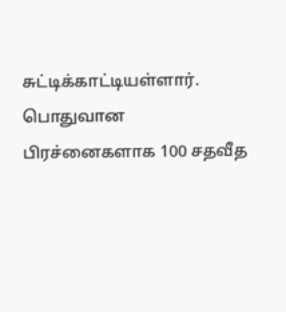சுட்டிக்காட்டியள்ளார். பொதுவான பிரச்னைகளாக 100 சதவீத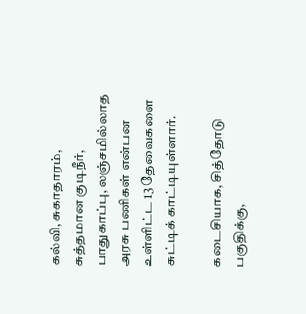கல்வி, சுகாதாரம், சுத்தமான குடிநீர், பாதுகாப்பு, லஞ்சமில்லாத அரசு பணிகள் என்பன உள்ளிட்ட 13 தேவைகளை சுட்டிக் காட்டியுள்ளார்.

கடைசியாக, சித்தோடு பகுதிக்கு,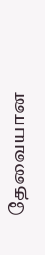தேவையான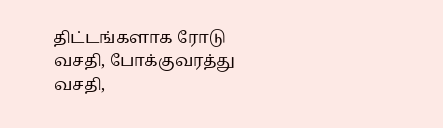திட்டங்களாக ரோடு வசதி, போக்குவரத்து வசதி,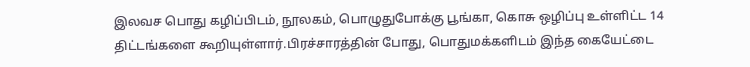இலவச பொது கழிப்பிடம், நூலகம், பொழுதுபோக்கு பூங்கா, கொசு ஒழிப்பு உள்ளிட்ட 14 திட்டங்களை கூறியுள்ளார்.பிரச்சாரத்தின் போது, பொதுமக்களிடம் இந்த கையேட்டை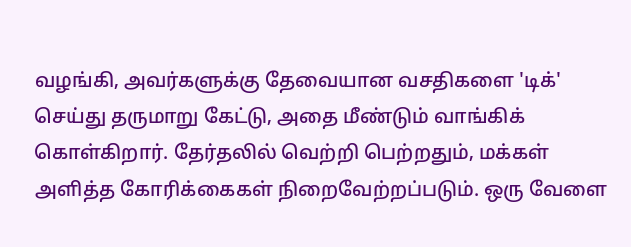வழங்கி, அவர்களுக்கு தேவையான வசதிகளை 'டிக்' செய்து தருமாறு கேட்டு, அதை மீண்டும் வாங்கிக் கொள்கிறார். தேர்தலில் வெற்றி பெற்றதும், மக்கள் அளித்த கோரிக்கைகள் நிறைவேற்றப்படும். ஒரு வேளை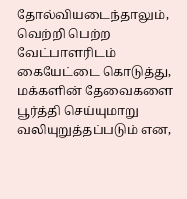தோல்வியடைந்தாலும், வெற்றி பெற்ற வேட்பாளரிடம் கையேட்டை கொடுத்து, மக்களின் தேவைகளை பூர்த்தி செய்யுமாறு வலியுறுத்தப்படும் என,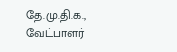தே.மு.தி.க., வேட்பாளர்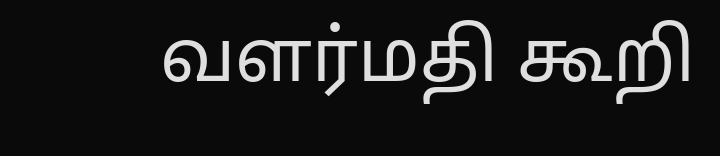வளர்மதி கூறி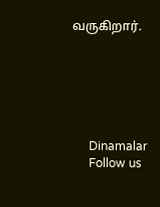வருகிறார்.






      Dinamalar
      Follow us